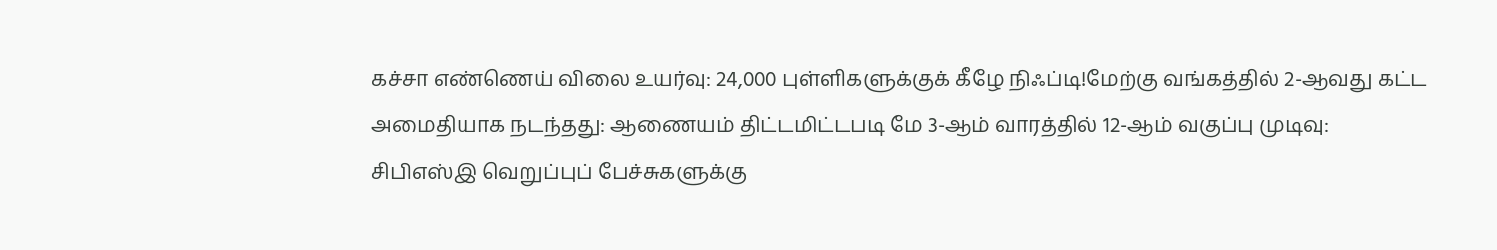கச்சா எண்ணெய் விலை உயர்வு: 24,000 புள்ளிகளுக்குக் கீழே நிஃப்டி!மேற்கு வங்கத்தில் 2-ஆவது கட்ட அமைதியாக நடந்தது: ஆணையம் திட்டமிட்டபடி மே 3-ஆம் வாரத்தில் 12-ஆம் வகுப்பு முடிவு: சிபிஎஸ்இ வெறுப்புப் பேச்சுகளுக்கு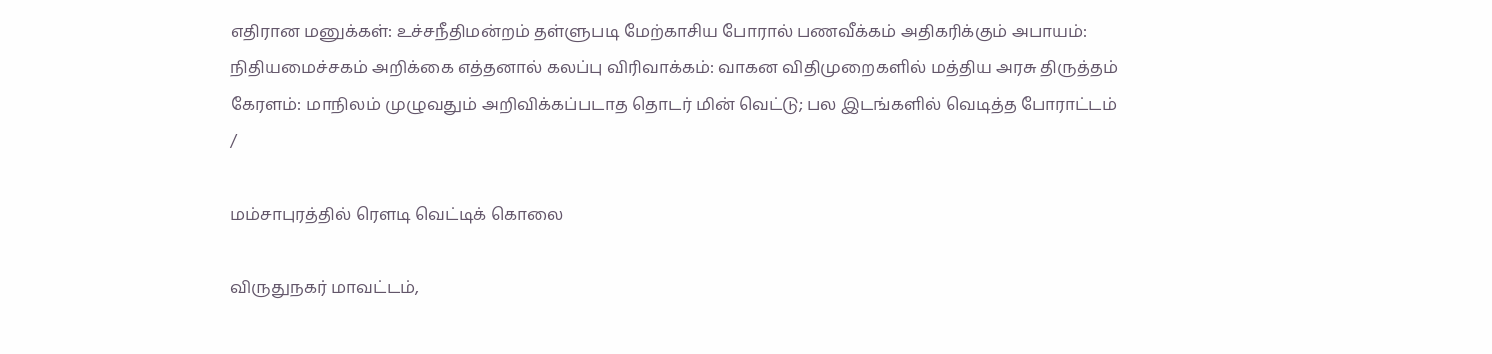எதிரான மனுக்கள்: உச்சநீதிமன்றம் தள்ளுபடி மேற்காசிய போரால் பணவீக்கம் அதிகரிக்கும் அபாயம்: நிதியமைச்சகம் அறிக்கை எத்தனால் கலப்பு விரிவாக்கம்: வாகன விதிமுறைகளில் மத்திய அரசு திருத்தம் கேரளம்: மாநிலம் முழுவதும் அறிவிக்கப்படாத தொடர் மின் வெட்டு; பல இடங்களில் வெடித்த போராட்டம்
/

மம்சாபுரத்தில் ரௌடி வெட்டிக் கொலை

விருதுநகர் மாவட்டம்,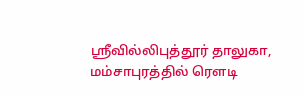ஸ்ரீவில்லிபுத்தூர் தாலுகா, மம்சாபுரத்தில் ரௌடி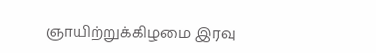ஞாயிற்றுக்கிழமை இரவு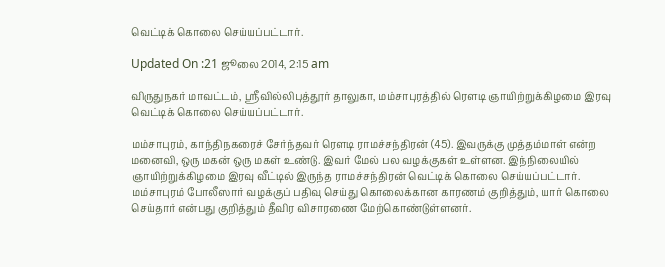வெட்டிக் கொலை செய்யப்பட்டார்.

Updated On :21 ஜூலை 2014, 2:15 am

விருதுநகர் மாவட்டம், ஸ்ரீவில்லிபுத்தூர் தாலுகா, மம்சாபுரத்தில் ரௌடி ஞாயிற்றுக்கிழமை இரவு வெட்டிக் கொலை செய்யப்பட்டார்.

மம்சாபுரம், காந்திநகரைச் சேர்ந்தவர் ரௌடி ராமச்சந்திரன் (45). இவருக்கு முத்தம்மாள் என்ற மனைவி, ஒரு மகன் ஒரு மகள் உண்டு. இவர் மேல் பல வழக்குகள் உள்ளன. இந்நிலையில் ஞாயிற்றுக்கிழமை இரவு வீட்டில் இருந்த ராமச்சந்திரன் வெட்டிக் கொலை செய்யப்பட்டார்.  மம்சாபுரம் போலீஸார் வழக்குப் பதிவு செய்து கொலைக்கான காரணம் குறித்தும், யார் கொலை செய்தார் என்பது குறித்தும் தீவிர விசாரணை மேற்கொண்டுள்ளனர்.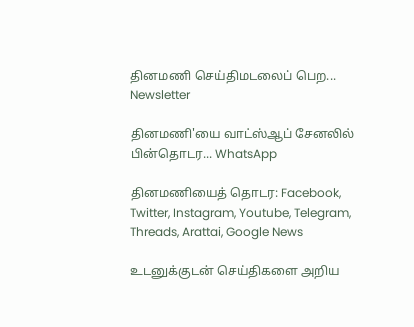தினமணி செய்திமடலைப் பெற... Newsletter

தினமணி'யை வாட்ஸ்ஆப் சேனலில் பின்தொடர... WhatsApp

தினமணியைத் தொடர: Facebook, Twitter, Instagram, Youtube, Telegram, Threads, Arattai, Google News

உடனுக்குடன் செய்திகளை அறிய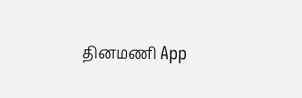தினமணி App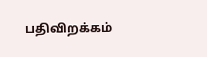பதிவிறக்கம்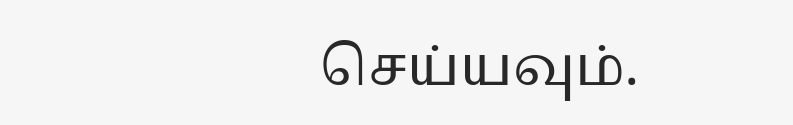செய்யவும்.